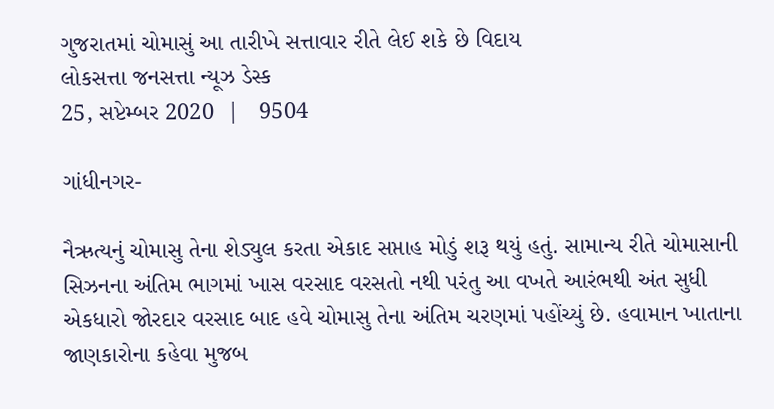ગુજરાતમાં ચોમાસું આ તારીખે સત્તાવાર રીતે લેઈ શકે છે વિદાય
લોકસત્તા જનસત્તા ન્યૂઝ ડેસ્ક
25, સપ્ટેમ્બર 2020  |   9504

ગાંધીનગર-

નૈઋત્યનું ચોમાસુ તેના શેડ્યુલ કરતા એકાદ સપ્તાહ મોડું શરૂ થયું હતું. સામાન્ય રીતે ચોમાસાની સિઝનના અંતિમ ભાગમાં ખાસ વરસાદ વરસતો નથી પરંતુ આ વખતે આરંભથી અંત સુધી એકધારો જોરદાર વરસાદ બાદ હવે ચોમાસુ તેના અંતિમ ચરણમાં પહોંચ્યું છે. હવામાન ખાતાના જાણકારોના કહેવા મુજબ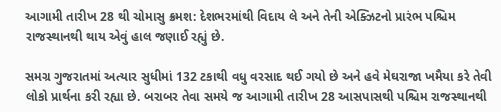આગામી તારીખ 28 થી ચોમાસુ ક્રમશ: દેશભરમાંથી વિદાય લે અને તેની એક્ઝિટનો પ્રારંભ પશ્ચિમ રાજસ્થાનથી થાય એવું હાલ જણાઈ રહ્યું છે.

સમગ્ર ગુજરાતમાં અત્યાર સુધીમાં 132 ટકાથી વધુ વરસાદ થઈ ગયો છે અને હવે મેઘરાજા ખમૈયા કરે તેવી લોકો પ્રાર્થના કરી રહ્યા છે. બરાબર તેવા સમયે જ આગામી તારીખ 28 આસપાસથી પશ્ચિમ રાજસ્થાનથી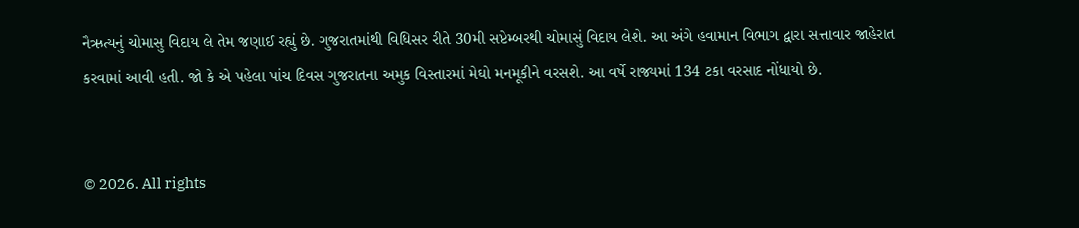નૈઋત્યનું ચોમાસુ વિદાય લે તેમ જણાઈ રહ્યું છે. ગુજરાતમાંથી વિધિસર રીતે 30મી સપ્ટેમ્બરથી ચોમાસું વિદાય લેશે. આ અંગે હવામાન વિભાગ દ્વારા સત્તાવાર જાહેરાત કરવામાં આવી હતી. જો કે એ પહેલા પાંચ દિવસ ગુજરાતના અમુક વિસ્તારમાં મેઘો મનમૂકીને વરસશે. આ વર્ષે રાજ્યમાં 134 ટકા વરસાદ નોંધાયો છે.


© 2026. All rights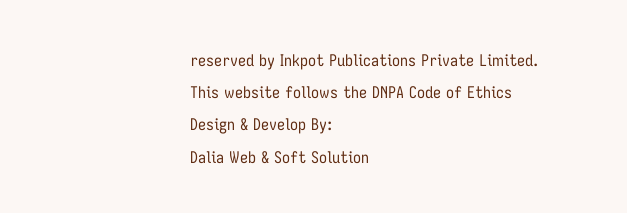reserved by Inkpot Publications Private Limited.
This website follows the DNPA Code of Ethics
Design & Develop By:
Dalia Web & Soft Solution